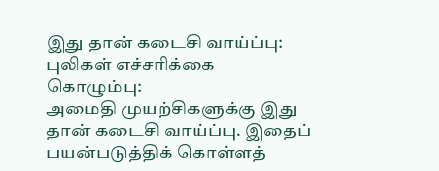இது தான் கடைசி வாய்ப்பு: புலிகள் எச்சரிக்கை
கொழும்பு:
அமைதி முயற்சிகளுக்கு இது தான் கடைசி வாய்ப்பு. இதைப் பயன்படுத்திக் கொள்ளத்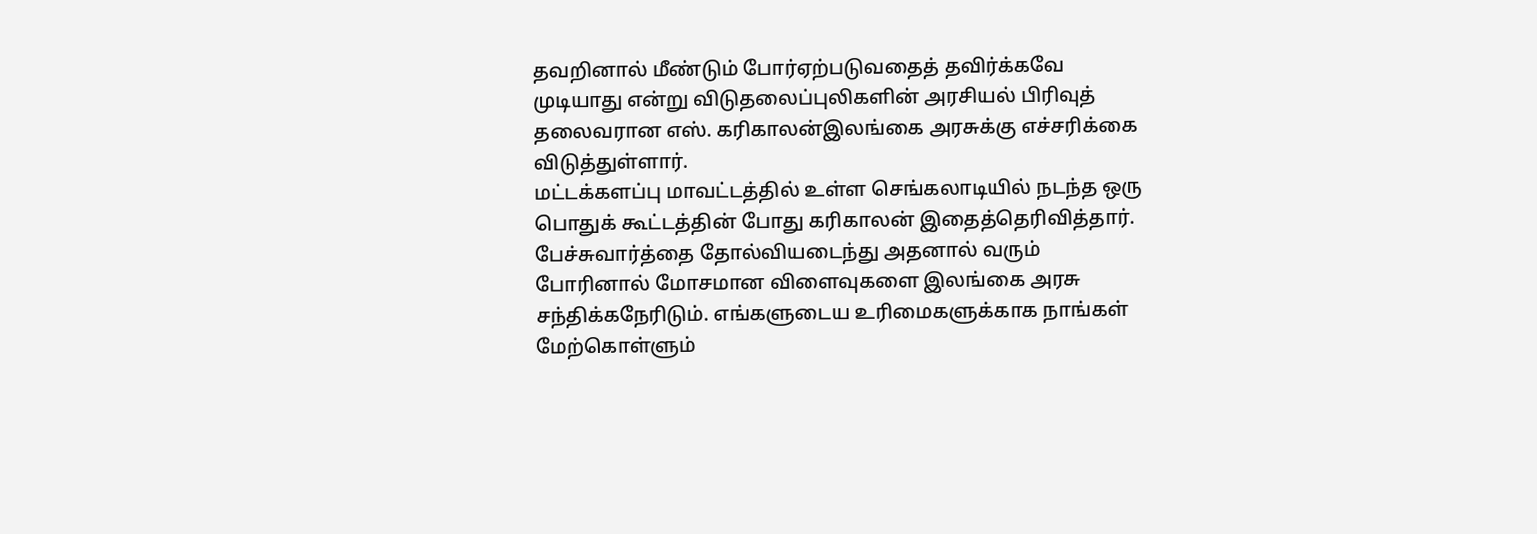தவறினால் மீண்டும் போர்ஏற்படுவதைத் தவிர்க்கவே முடியாது என்று விடுதலைப்புலிகளின் அரசியல் பிரிவுத் தலைவரான எஸ். கரிகாலன்இலங்கை அரசுக்கு எச்சரிக்கை விடுத்துள்ளார்.
மட்டக்களப்பு மாவட்டத்தில் உள்ள செங்கலாடியில் நடந்த ஒரு பொதுக் கூட்டத்தின் போது கரிகாலன் இதைத்தெரிவித்தார்.
பேச்சுவார்த்தை தோல்வியடைந்து அதனால் வரும் போரினால் மோசமான விளைவுகளை இலங்கை அரசு சந்திக்கநேரிடும். எங்களுடைய உரிமைகளுக்காக நாங்கள் மேற்கொள்ளும்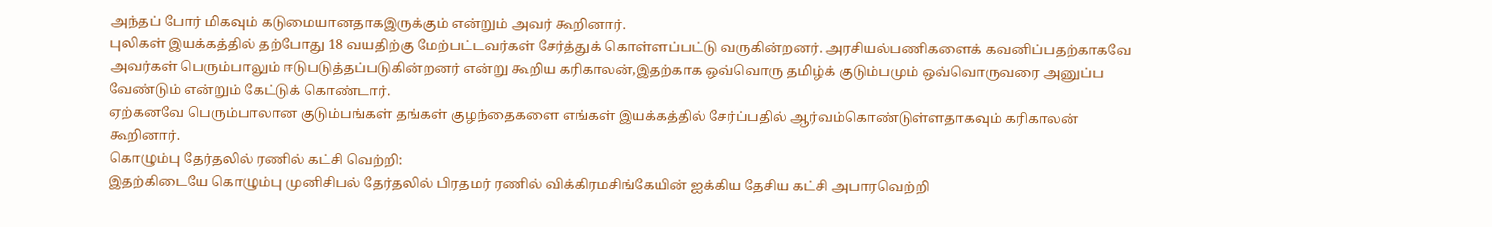அந்தப் போர் மிகவும் கடுமையானதாகஇருக்கும் என்றும் அவர் கூறினார்.
புலிகள் இயக்கத்தில் தற்போது 18 வயதிற்கு மேற்பட்டவர்கள் சேர்த்துக் கொள்ளப்பட்டு வருகின்றனர். அரசியல்பணிகளைக் கவனிப்பதற்காகவே அவர்கள் பெரும்பாலும் ஈடுபடுத்தப்படுகின்றனர் என்று கூறிய கரிகாலன்,இதற்காக ஒவ்வொரு தமிழ்க் குடும்பமும் ஒவ்வொருவரை அனுப்ப வேண்டும் என்றும் கேட்டுக் கொண்டார்.
ஏற்கனவே பெரும்பாலான குடும்பங்கள் தங்கள் குழந்தைகளை எங்கள் இயக்கத்தில் சேர்ப்பதில் ஆர்வம்கொண்டுள்ளதாகவும் கரிகாலன் கூறினார்.
கொழும்பு தேர்தலில் ரணில் கட்சி வெற்றி:
இதற்கிடையே கொழும்பு முனிசிபல் தேர்தலில் பிரதமர் ரணில் விக்கிரமசிங்கேயின் ஐக்கிய தேசிய கட்சி அபாரவெற்றி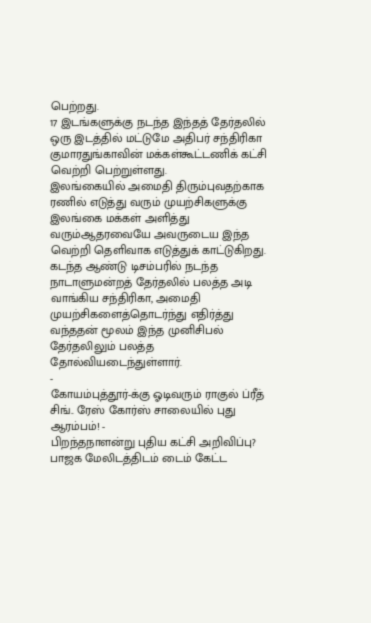பெற்றது.
17 இடங்களுக்கு நடந்த இந்தத் தேர்தலில் ஒரு இடத்தில் மட்டுமே அதிபர் சந்திரிகா குமாரதுங்காவின் மக்கள்கூட்டணிக் கட்சி வெற்றி பெற்றுள்ளது.
இலங்கையில் அமைதி திரும்புவதற்காக ரணில் எடுத்து வரும் முயற்சிகளுக்கு இலங்கை மக்கள் அளித்து வரும்ஆதரவையே அவருடைய இந்த வெற்றி தெளிவாக எடுத்துக் காட்டுகிறது.
கடந்த ஆண்டு டிசம்பரில் நடந்த நாடாளுமன்றத் தேர்தலில் பலத்த அடி வாங்கிய சந்திரிகா, அமைதி முயற்சிகளைத்தொடர்ந்து எதிர்த்து வந்ததன் மூலம் இந்த முனிசிபல் தேர்தலிலும் பலத்த தோல்வியடைந்துள்ளார்.
-
கோயம்புத்தூர்-க்கு ஓடிவரும் ராகுல் ப்ரீத் சிங்.. ரேஸ் கோர்ஸ் சாலையில் புது ஆரம்பம்! -
பிறந்தநாளன்று புதிய கட்சி அறிவிப்பு? பாஜக மேலிடத்திடம் டைம் கேட்ட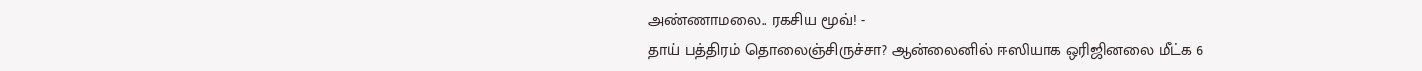அண்ணாமலை.. ரகசிய மூவ்! -
தாய் பத்திரம் தொலைஞ்சிருச்சா? ஆன்லைனில் ஈஸியாக ஒரிஜினலை மீட்க 6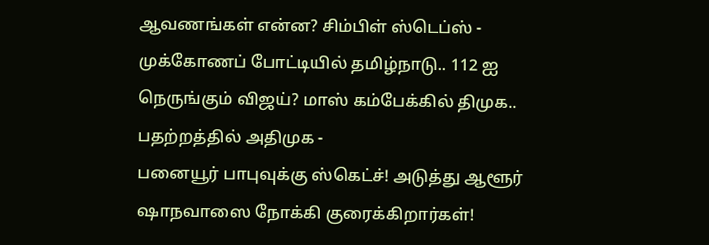ஆவணங்கள் என்ன? சிம்பிள் ஸ்டெப்ஸ் -
முக்கோணப் போட்டியில் தமிழ்நாடு.. 112 ஐ நெருங்கும் விஜய்? மாஸ் கம்பேக்கில் திமுக.. பதற்றத்தில் அதிமுக -
பனையூர் பாபுவுக்கு ஸ்கெட்ச்! அடுத்து ஆளூர் ஷாநவாஸை நோக்கி குரைக்கிறார்கள்!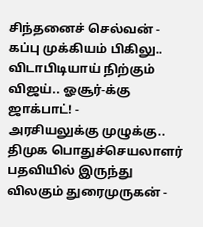சிந்தனைச் செல்வன் -
கப்பு முக்கியம் பிகிலு.. விடாபிடியாய் நிற்கும் விஜய்.. ஓசூர்-க்கு ஜாக்பாட்! -
அரசியலுக்கு முழுக்கு.. திமுக பொதுச்செயலாளர் பதவியில் இருந்து விலகும் துரைமுருகன் -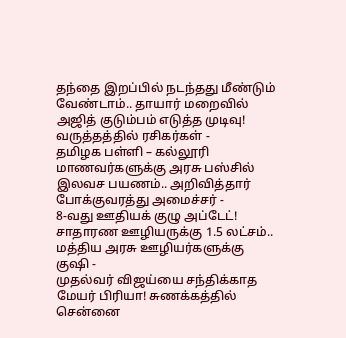தந்தை இறப்பில் நடந்தது மீண்டும் வேண்டாம்.. தாயார் மறைவில் அஜித் குடும்பம் எடுத்த முடிவு! வருத்தத்தில் ரசிகர்கள் -
தமிழக பள்ளி – கல்லூரி மாணவர்களுக்கு அரசு பஸ்சில் இலவச பயணம்.. அறிவித்தார் போக்குவரத்து அமைச்சர் -
8-வது ஊதியக் குழு அப்டேட்! சாதாரண ஊழியருக்கு 1.5 லட்சம்.. மத்திய அரசு ஊழியர்களுக்கு குஷி -
முதல்வர் விஜய்யை சந்திக்காத மேயர் பிரியா! சுணக்கத்தில் சென்னை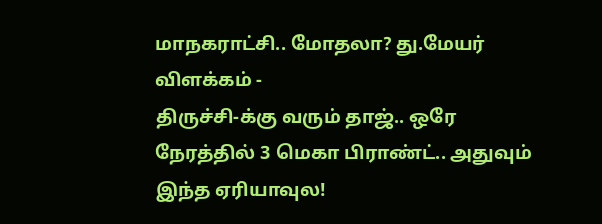மாநகராட்சி.. மோதலா? து.மேயர் விளக்கம் -
திருச்சி-க்கு வரும் தாஜ்.. ஒரே நேரத்தில் 3 மெகா பிராண்ட்.. அதுவும் இந்த ஏரியாவுல!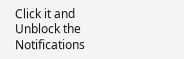Click it and Unblock the Notifications